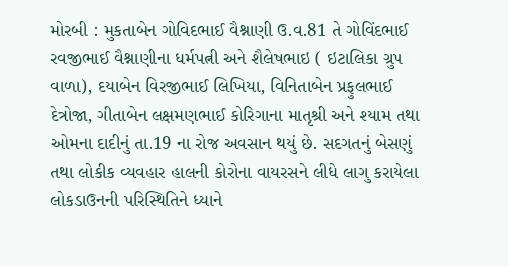મોરબી : મુકતાબેન ગોવિદભાઈ વૈશ્નાણી ઉ.વ.81 તે ગોવિંદભાઈ રવજીભાઈ વૈશ્નાણીના ધર્મપત્ની અને શૈલેષભાઇ ( ઇટાલિકા ગ્રુપ વાળા), દયાબેન વિરજીભાઈ લિખિયા, વિનિતાબેન પ્રફુલભાઈ દેત્રોજા, ગીતાબેન લક્ષમણભાઈ કોરિગાના માતૃશ્રી અને શ્યામ તથા ઓમના દાદીનું તા.19 ના રોજ અવસાન થયું છે. સદગતનું બેસણું તથા લોકીક વ્યવહાર હાલની કોરોના વાયરસને લીધે લાગુ કરાયેલા લોકડાઉનની પરિસ્થિતિને ધ્યાને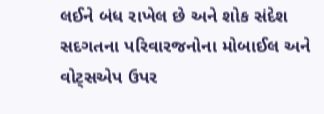લઈને બંધ રાખેલ છે અને શોક સંદેશ સદગતના પરિવારજનોના મોબાઈલ અને વોટ્સએપ ઉપર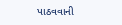પાઠવવાની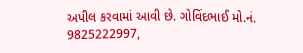અપીલ કરવામાં આવી છે. ગોવિંદભાઈ મો.નં. 9825222997,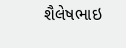શૈલેષભાઇ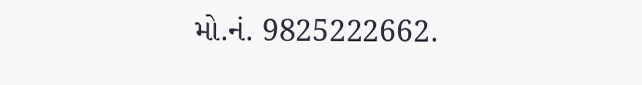મો.નં. 9825222662.